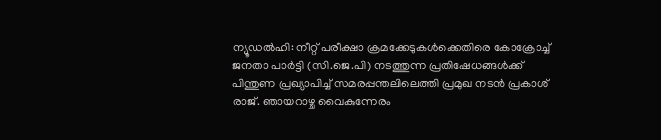ന്യൂഡൽഹി: നീറ്റ് പരീക്ഷാ ക്രമക്കേടുകൾക്കെതിരെ കോക്രോച്ച് ജനതാ പാർട്ടി (സി.ജെ.പി) നടത്തുന്ന പ്രതിഷേധങ്ങൾക്ക് പിന്തുണ പ്രഖ്യാപിച്ച് സമരപ്പന്തലിലെത്തി പ്രമുഖ നടൻ പ്രകാശ് രാജ്. ഞായറാഴ്ച വൈകുന്നേരം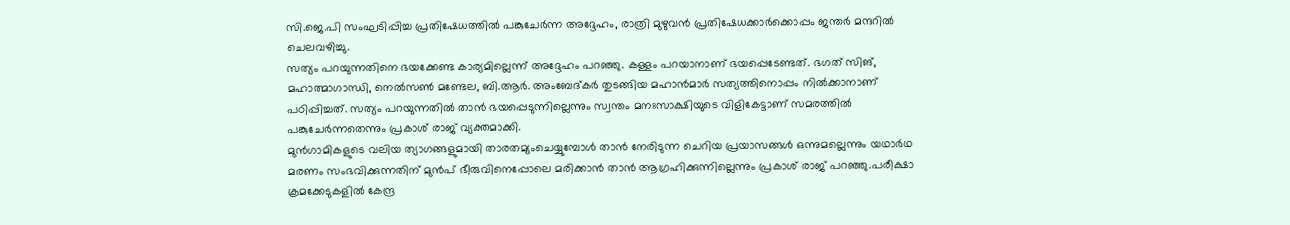സി.ജെ.പി സംഘടിപ്പിച്ച പ്രതിഷേധത്തിൽ പങ്കുചേർന്ന അദ്ദേഹം, രാത്രി മുഴുവൻ പ്രതിഷേധക്കാർക്കൊപ്പം ജന്തർ മന്ദറിൽ ചെലവഴിച്ചു.
സത്യം പറയുന്നതിനെ ഭയക്കേണ്ട കാര്യമില്ലെന്ന് അദ്ദേഹം പറഞ്ഞു. കള്ളം പറയാനാണ് ഭയപ്പെടേണ്ടത്. ഭഗത് സിങ്, മഹാത്മാഗാന്ധി, നെൽസൺ മണ്ടേല, ബി.ആർ. അംബേദ്കർ തുടങ്ങിയ മഹാൻമാർ സത്യത്തിനൊപ്പം നിൽക്കാനാണ് പഠിപ്പിച്ചത്. സത്യം പറയുന്നതിൽ താൻ ഭയപ്പെടുന്നില്ലെന്നും സ്വന്തം മനഃസാക്ഷിയുടെ വിളികേട്ടാണ് സമരത്തിൽ പങ്കുചേർന്നതെന്നും പ്രകാശ് രാജ് വ്യക്തമാക്കി.
മുൻഗാമികളുടെ വലിയ ത്യാഗങ്ങളുമായി താരതമ്യംചെയ്യുമ്പോൾ താൻ നേരിടുന്ന ചെറിയ പ്രയാസങ്ങൾ ഒന്നുമല്ലെന്നും യഥാർഥ മരണം സംഭവിക്കുന്നതിന് മുൻപ് ഭീരുവിനെപ്പോലെ മരിക്കാൻ താൻ ആഗ്രഹിക്കുന്നില്ലെന്നും പ്രകാശ് രാജ് പറഞ്ഞു.പരീക്ഷാ ക്രമക്കേടുകളിൽ കേന്ദ്ര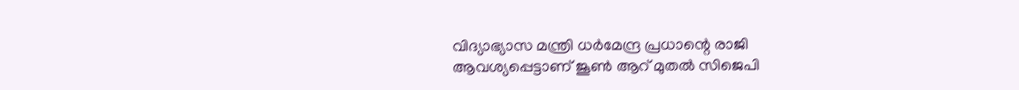വിദ്യാഭ്യാസ മന്ത്രി ധർമേന്ദ്ര പ്രധാന്റെ രാജി ആവശ്യപ്പെട്ടാണ് ജൂൺ ആറ് മുതൽ സിജെപി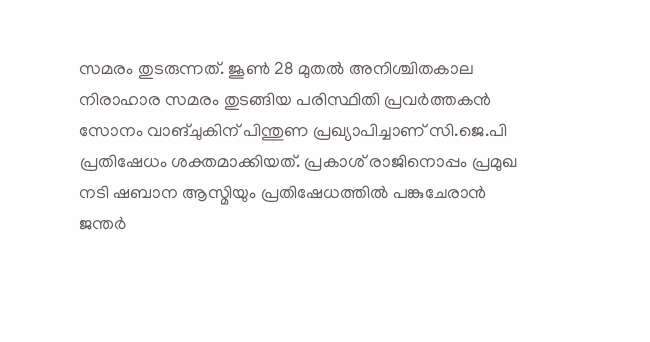സമരം തുടരുന്നത്. ജൂൺ 28 മുതൽ അനിശ്ചിതകാല നിരാഹാര സമരം തുടങ്ങിയ പരിസ്ഥിതി പ്രവർത്തകൻ സോനം വാങ്ചുകിന് പിന്തുണ പ്രഖ്യാപിച്ചാണ് സി.ജെ.പി പ്രതിഷേധം ശക്തമാക്കിയത്. പ്രകാശ് രാജിനൊപ്പം പ്രമുഖ നടി ഷബാന ആസ്മിയും പ്രതിഷേധത്തിൽ പങ്കുചേരാൻ ജന്തർ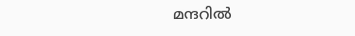മന്ദറിൽ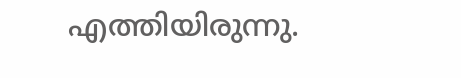എത്തിയിരുന്നു.